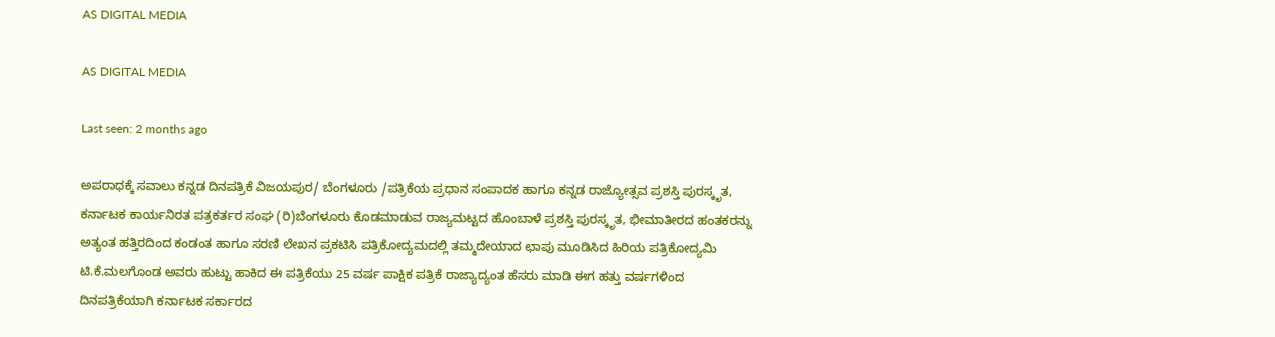AS DIGITAL MEDIA

AS DIGITAL MEDIA

Last seen: 2 months ago

ಅಪರಾಧಕ್ಕೆ ಸವಾಲು ಕನ್ನಡ ದಿನಪತ್ರಿಕೆ ವಿಜಯಪುರ/ ಬೆಂಗಳೂರು /ಪತ್ರಿಕೆಯ ಪ್ರಧಾನ ಸಂಪಾದಕ ಹಾಗೂ ಕನ್ನಡ ರಾಜ್ಯೋತ್ಸವ ಪ್ರಶಸ್ತಿ ಪುರಸ್ಕೃತ, ಕರ್ನಾಟಕ ಕಾರ್ಯನಿರತ ಪತ್ರಕರ್ತರ ಸಂಘ (ರಿ)ಬೆಂಗಳೂರು ಕೊಡಮಾಡುವ ರಾಜ್ಯಮಟ್ಟದ ಹೊಂಬಾಳೆ ಪ್ರಶಸ್ತಿ ಪುರಸ್ಕೃತ, ಭೀಮಾತೀರದ ಹಂತಕರನ್ನು ಅತ್ಯಂತ ಹತ್ತಿರದಿಂದ ಕಂಡಂತ ಹಾಗೂ ಸರಣಿ ಲೇಖನ ಪ್ರಕಟಿಸಿ ಪತ್ರಿಕೋದ್ಯಮದಲ್ಲಿ ತಮ್ಮದೇಯಾದ ಛಾಪು ಮೂಡಿಸಿದ ಹಿರಿಯ ಪತ್ರಿಕೋದ್ಯಮಿ ಟಿ.ಕೆ.ಮಲಗೊಂಡ ಅವರು ಹುಟ್ಟು ಹಾಕಿದ ಈ ಪತ್ರಿಕೆಯು 25 ವರ್ಷ ಪಾಕ್ಷಿಕ ಪತ್ರಿಕೆ ರಾಜ್ಯಾದ್ಯಂತ ಹೆಸರು ಮಾಡಿ ಈಗ ಹತ್ತು ವರ್ಷಗಳಿಂದ ದಿನಪತ್ರಿಕೆಯಾಗಿ ಕರ್ನಾಟಕ ಸರ್ಕಾರದ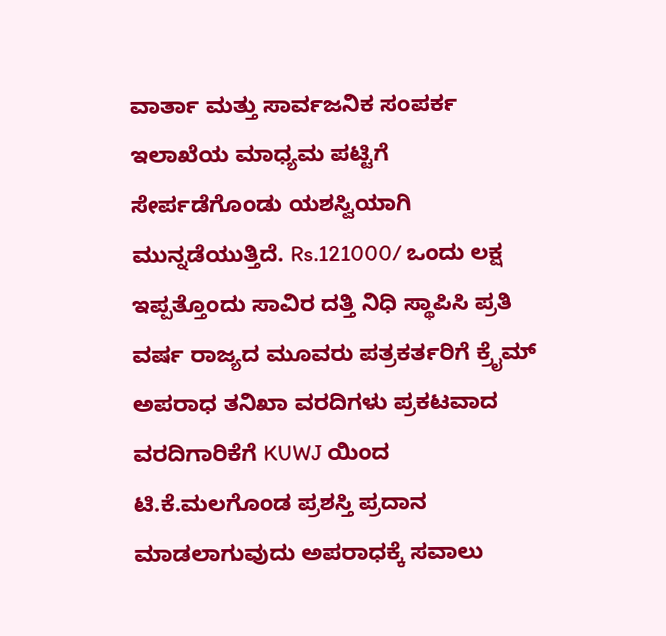ವಾರ್ತಾ ಮತ್ತು ಸಾರ್ವಜನಿಕ ಸಂಪರ್ಕ ಇಲಾಖೆಯ ಮಾಧ್ಯಮ ಪಟ್ಟಿಗೆ ಸೇರ್ಪಡೆಗೊಂಡು ಯಶಸ್ವಿಯಾಗಿ ಮುನ್ನಡೆಯುತ್ತಿದೆ. Rs.121000/ ಒಂದು ಲಕ್ಷ ಇಪ್ಪತ್ತೊಂದು ಸಾವಿರ ದತ್ತಿ ನಿಧಿ ಸ್ಥಾಪಿಸಿ ಪ್ರತಿ ವರ್ಷ ರಾಜ್ಯದ ಮೂವರು ಪತ್ರಕರ್ತರಿಗೆ ಕ್ರೈಮ್ ಅಪರಾಧ ತನಿಖಾ ವರದಿಗಳು ಪ್ರಕಟವಾದ ವರದಿಗಾರಿಕೆಗೆ KUWJ ಯಿಂದ ಟಿ.ಕೆ.ಮಲಗೊಂಡ ಪ್ರಶಸ್ತಿ ಪ್ರದಾನ ಮಾಡಲಾಗುವುದು ಅಪರಾಧಕ್ಕೆ ಸವಾಲು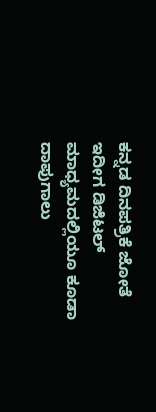ಕನ್ನಡ ದಿನಪತ್ರಿಕೆ ಜೋತೆ ಇದೀಗ ಡಿಜಿಟಲ್ ಮಾಧ್ಯಮದಲ್ಲಿಯೂ ಕೂಡಾ ದಾಪುಗಾಲು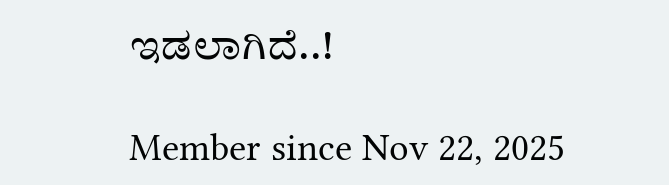ಇಡಲಾಗಿದೆ..!

Member since Nov 22, 2025